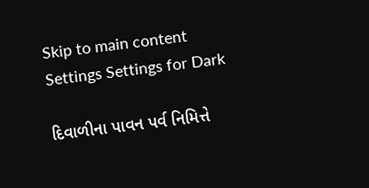Skip to main content
Settings Settings for Dark

દિવાળીના પાવન પર્વ નિમિત્તે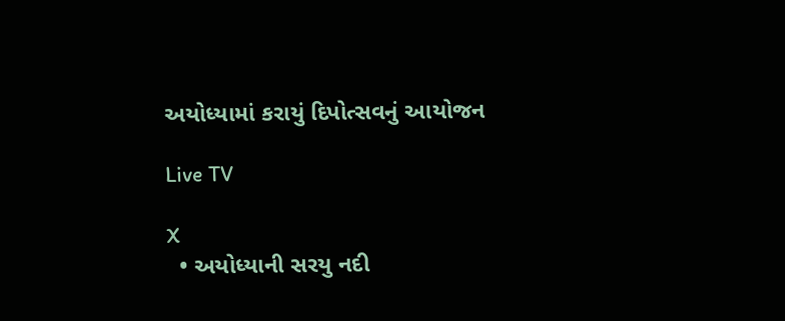અયોધ્યામાં કરાયું દિપોત્સવનું આયોજન

Live TV

X
  • અયોધ્યાની સરયુ નદી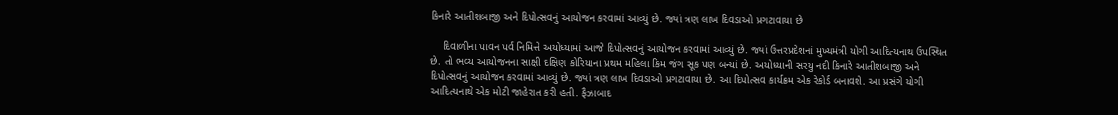કિનારે આતીશબાજી અને દિપોત્સવનું આયોજન કરવામાં આવ્યું છે. જ્યાં ત્રણ લાખ દિવડાઓ પ્રગટાવાયા છે

    દિવાળીના પાવન પર્વ નિમિત્તે અયોધ્યામાં આજે દિપોત્સવનું આયોજન કરવામાં આવ્યું છે. જ્યાં ઉત્તરપ્રદેશનાં મુખ્યમંત્રી યોગી આદિત્યનાથ ઉપસ્થિત છે. તો ભવ્ય આયોજનના સાક્ષી દક્ષિણ કોરિયાના પ્રથમ મહિલા કિમ જંગ સૂક પણ બન્યાં છે. અયોધ્યાની સરયુ નદી કિનારે આતીશબાજી અને દિપોત્સવનું આયોજન કરવામાં આવ્યું છે. જ્યાં ત્રણ લાખ દિવડાઓ પ્રગટાવાયા છે. આ દિપોત્સવ કાર્યક્રમ એક રેકોર્ડ બનાવશે. આ પ્રસંગે યોગી આદિત્યનાથે એક મોટી જાહેરાત કરી હતી. ફૈઝાબાદ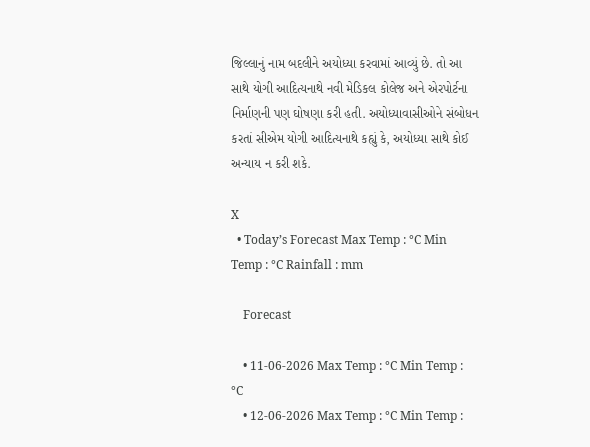જિલ્લાનું નામ બદલીને અયોધ્યા કરવામાં આવ્યું છે. તો આ સાથે યોગી આદિત્યનાથે નવી મેડિકલ કોલેજ અને એરપોર્ટના નિર્માણની પણ ઘોષણા કરી હતી. અયોધ્યાવાસીઓને સંબોધન કરતાં સીએમ યોગી આદિત્યનાથે કહ્યું કે, અયોધ્યા સાથે કોઈ અન્યાય ન કરી શકે.

X
  • Today’s Forecast Max Temp : °C Min Temp : °C Rainfall : mm

    Forecast

    • 11-06-2026 Max Temp : °C Min Temp : °C
    • 12-06-2026 Max Temp : °C Min Temp :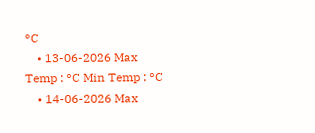°C
    • 13-06-2026 Max Temp : °C Min Temp : °C
    • 14-06-2026 Max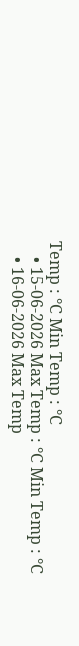Temp : °C Min Temp : °C
    • 15-06-2026 Max Temp : °C Min Temp : °C
    • 16-06-2026 Max Temp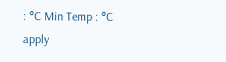: °C Min Temp : °C
apply